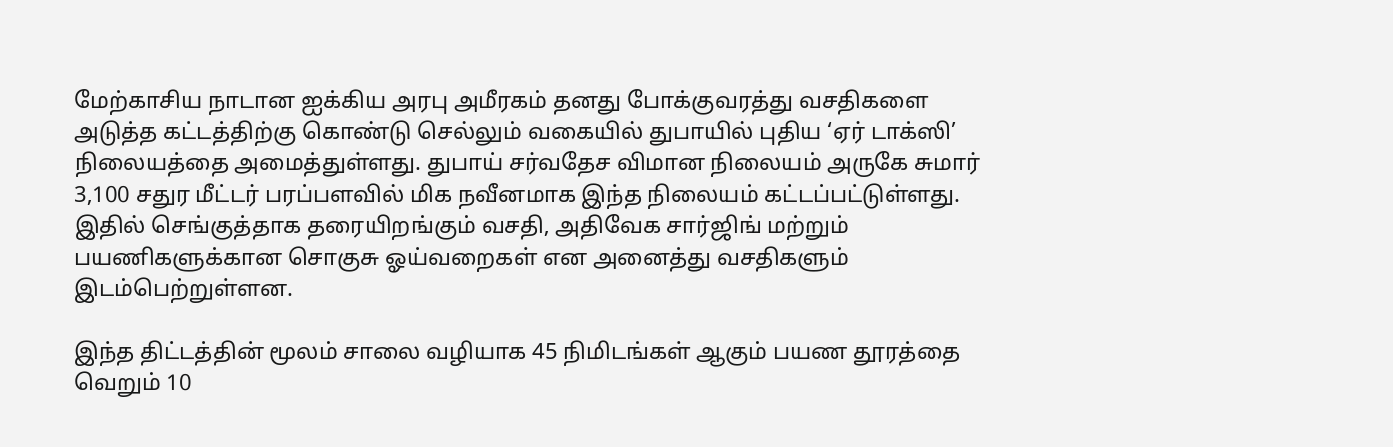மேற்காசிய நாடான ஐக்கிய அரபு அமீரகம் தனது போக்குவரத்து வசதிகளை அடுத்த கட்டத்திற்கு கொண்டு செல்லும் வகையில் துபாயில் புதிய ‘ஏர் டாக்ஸி’ நிலையத்தை அமைத்துள்ளது. துபாய் சர்வதேச விமான நிலையம் அருகே சுமார் 3,100 சதுர மீட்டர் பரப்பளவில் மிக நவீனமாக இந்த நிலையம் கட்டப்பட்டுள்ளது. இதில் செங்குத்தாக தரையிறங்கும் வசதி, அதிவேக சார்ஜிங் மற்றும் பயணிகளுக்கான சொகுசு ஓய்வறைகள் என அனைத்து வசதிகளும் இடம்பெற்றுள்ளன.

இந்த திட்டத்தின் மூலம் சாலை வழியாக 45 நிமிடங்கள் ஆகும் பயண தூரத்தை வெறும் 10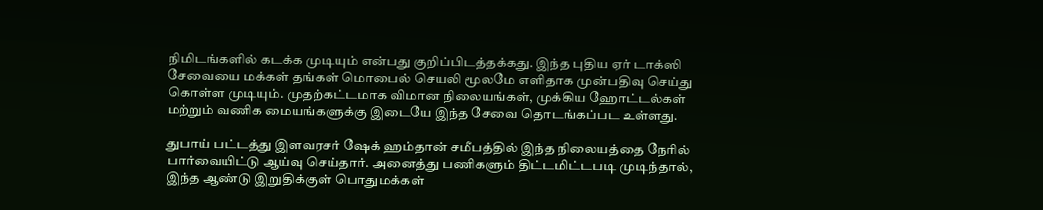நிமிடங்களில் கடக்க முடியும் என்பது குறிப்பிடத்தக்கது. இந்த புதிய ஏர் டாக்ஸி சேவையை மக்கள் தங்கள் மொபைல் செயலி மூலமே எளிதாக முன்பதிவு செய்து கொள்ள முடியும். முதற்கட்டமாக விமான நிலையங்கள், முக்கிய ஹோட்டல்கள் மற்றும் வணிக மையங்களுக்கு இடையே இந்த சேவை தொடங்கப்பட உள்ளது.

துபாய் பட்டத்து இளவரசர் ஷேக் ஹம்தான் சமீபத்தில் இந்த நிலையத்தை நேரில் பார்வையிட்டு ஆய்வு செய்தார். அனைத்து பணிகளும் திட்டமிட்டபடி முடிந்தால், இந்த ஆண்டு இறுதிக்குள் பொதுமக்கள்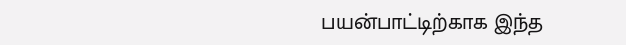பயன்பாட்டிற்காக இந்த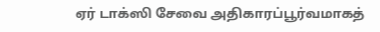ஏர் டாக்ஸி சேவை அதிகாரப்பூர்வமாகத்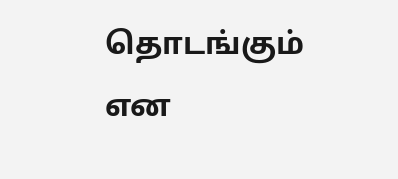தொடங்கும் என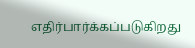எதிர்பார்க்கப்படுகிறது